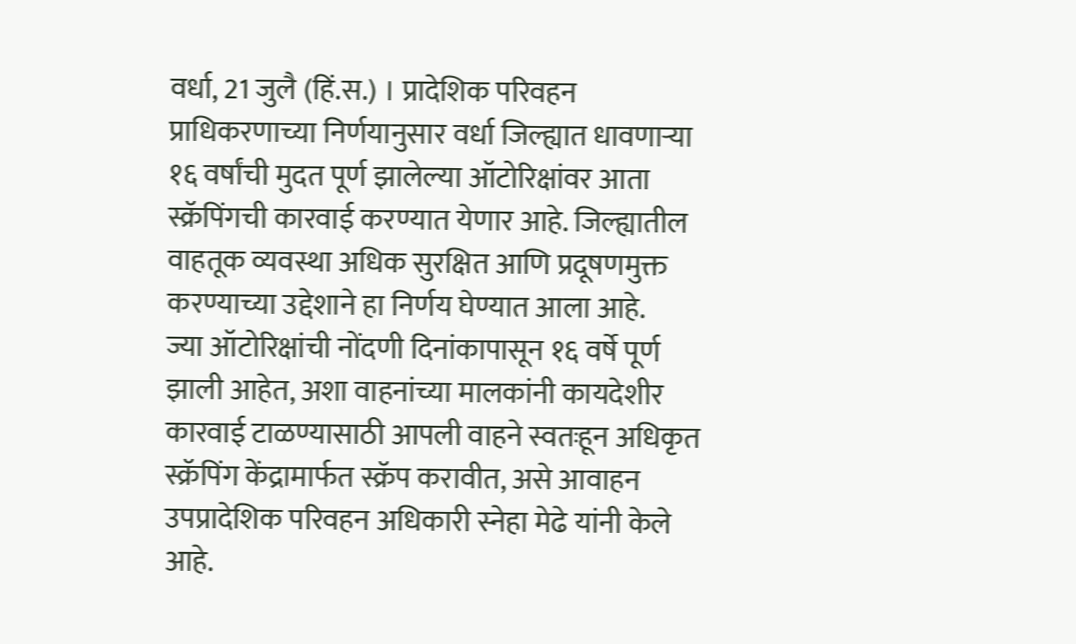वर्धा, 21 जुलै (हिं.स.) । प्रादेशिक परिवहन प्राधिकरणाच्या निर्णयानुसार वर्धा जिल्ह्यात धावणाऱ्या १६ वर्षांची मुदत पूर्ण झालेल्या ऑटोरिक्षांवर आता स्क्रॅपिंगची कारवाई करण्यात येणार आहे. जिल्ह्यातील वाहतूक व्यवस्था अधिक सुरक्षित आणि प्रदूषणमुक्त करण्याच्या उद्देशाने हा निर्णय घेण्यात आला आहे.
ज्या ऑटोरिक्षांची नोंदणी दिनांकापासून १६ वर्षे पूर्ण झाली आहेत, अशा वाहनांच्या मालकांनी कायदेशीर कारवाई टाळण्यासाठी आपली वाहने स्वतःहून अधिकृत स्क्रॅपिंग केंद्रामार्फत स्क्रॅप करावीत, असे आवाहन उपप्रादेशिक परिवहन अधिकारी स्नेहा मेढे यांनी केले आहे.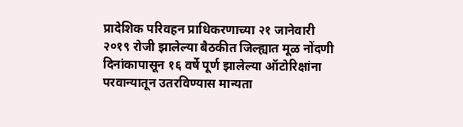प्रादेशिक परिवहन प्राधिकरणाच्या २१ जानेवारी २०१९ रोजी झालेल्या बैठकीत जिल्ह्यात मूळ नोंदणी दिनांकापासून १६ वर्षे पूर्ण झालेल्या ऑटोरिक्षांना परवान्यातून उतरविण्यास मान्यता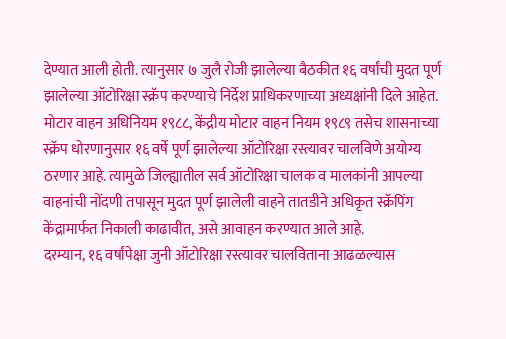देण्यात आली होती. त्यानुसार ७ जुलै रोजी झालेल्या बैठकीत १६ वर्षांची मुदत पूर्ण झालेल्या ऑटोरिक्षा स्क्रॅप करण्याचे निर्देश प्राधिकरणाच्या अध्यक्षांनी दिले आहेत.
मोटार वाहन अधिनियम १९८८, केंद्रीय मोटार वाहन नियम १९८९ तसेच शासनाच्या स्क्रॅप धोरणानुसार १६ वर्षे पूर्ण झालेल्या ऑटोरिक्षा रस्त्यावर चालविणे अयोग्य ठरणार आहे. त्यामुळे जिल्ह्यातील सर्व ऑटोरिक्षा चालक व मालकांनी आपल्या वाहनांची नोंदणी तपासून मुदत पूर्ण झालेली वाहने तातडीने अधिकृत स्क्रॅपिंग केंद्रामार्फत निकाली काढावीत, असे आवाहन करण्यात आले आहे.
दरम्यान, १६ वर्षांपेक्षा जुनी ऑटोरिक्षा रस्त्यावर चालविताना आढळल्यास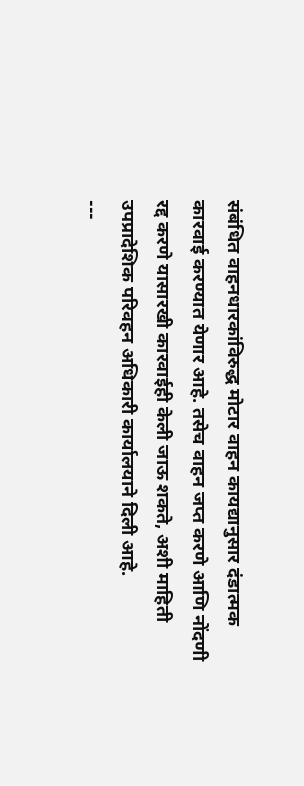संबंधित वाहनधारकांविरुद्ध मोटार वाहन कायद्यानुसार दंडात्मक कारवाई करण्यात येणार आहे. तसेच वाहन जप्त करणे आणि नोंदणी रद्द करणे यासारखी कारवाईही केली जाऊ शकते, अशी माहिती उपप्रादेशिक परिवहन अधिकारी कार्यालयाने दिली आहे.
---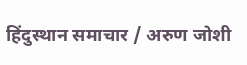हिंदुस्थान समाचार / अरुण जोशी